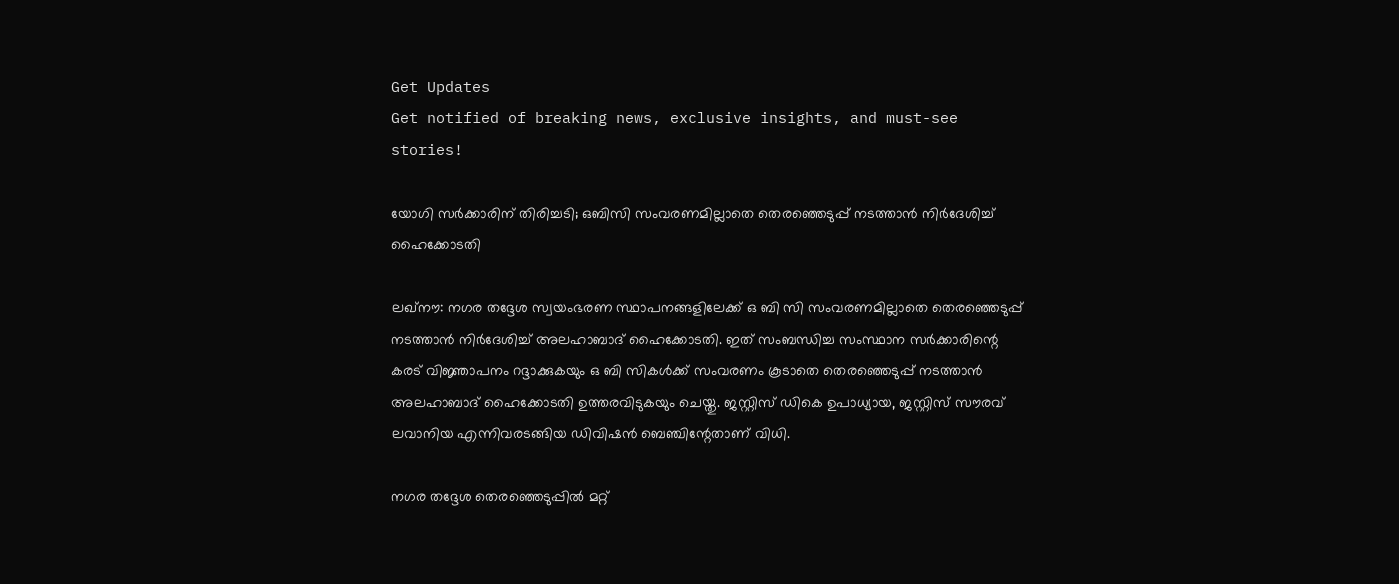Get Updates
Get notified of breaking news, exclusive insights, and must-see stories!

യോഗി സര്‍ക്കാരിന് തിരിച്ചടി; ഒബിസി സംവരണമില്ലാതെ തെരഞ്ഞെടുപ്പ് നടത്താന്‍ നിര്‍ദേശിച്ച് ഹൈക്കോടതി

ലഖ്‌നൗ: നഗര തദ്ദേശ സ്വയംഭരണ സ്ഥാപനങ്ങളിലേക്ക് ഒ ബി സി സംവരണമില്ലാതെ തെരഞ്ഞെടുപ്പ് നടത്താന്‍ നിര്‍ദേശിച്ച് അലഹാബാദ് ഹൈക്കോടതി. ഇത് സംബന്ധിച്ച സംസ്ഥാന സര്‍ക്കാരിന്റെ കരട് വിജ്ഞാപനം റദ്ദാക്കുകയും ഒ ബി സികള്‍ക്ക് സംവരണം കൂടാതെ തെരഞ്ഞെടുപ്പ് നടത്താന്‍ അലഹാബാദ് ഹൈക്കോടതി ഉത്തരവിടുകയും ചെയ്തു. ജസ്റ്റിസ് ഡികെ ഉപാധ്യായ, ജസ്റ്റിസ് സൗരവ് ലവാനിയ എന്നിവരടങ്ങിയ ഡിവിഷന്‍ ബെഞ്ചിന്റേതാണ് വിധി.

നഗര തദ്ദേശ തെരഞ്ഞെടുപ്പില്‍ മറ്റ്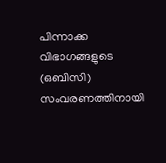പിന്നാക്ക വിഭാഗങ്ങളുടെ (ഒബിസി) സംവരണത്തിനായി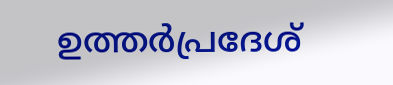ഉത്തര്‍പ്രദേശ്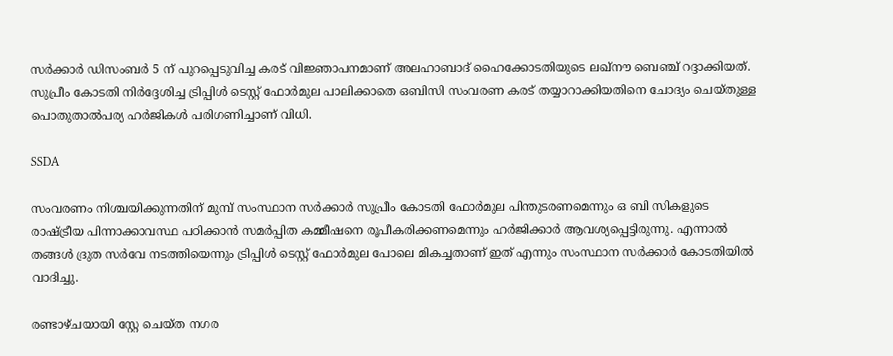സര്‍ക്കാര്‍ ഡിസംബര്‍ 5 ന് പുറപ്പെടുവിച്ച കരട് വിജ്ഞാപനമാണ് അലഹാബാദ് ഹൈക്കോടതിയുടെ ലഖ്‌നൗ ബെഞ്ച് റദ്ദാക്കിയത്. സുപ്രീം കോടതി നിര്‍ദ്ദേശിച്ച ട്രിപ്പിള്‍ ടെസ്റ്റ് ഫോര്‍മുല പാലിക്കാതെ ഒബിസി സംവരണ കരട് തയ്യാറാക്കിയതിനെ ചോദ്യം ചെയ്തുള്ള പൊതുതാല്‍പര്യ ഹര്‍ജികള്‍ പരിഗണിച്ചാണ് വിധി.

SSDA

സംവരണം നിശ്ചയിക്കുന്നതിന് മുമ്പ് സംസ്ഥാന സര്‍ക്കാര്‍ സുപ്രീം കോടതി ഫോര്‍മുല പിന്തുടരണമെന്നും ഒ ബി സികളുടെ രാഷ്ട്രീയ പിന്നാക്കാവസ്ഥ പഠിക്കാന്‍ സമര്‍പ്പിത കമ്മീഷനെ രൂപീകരിക്കണമെന്നും ഹര്‍ജിക്കാര്‍ ആവശ്യപ്പെട്ടിരുന്നു. എന്നാല്‍ തങ്ങള്‍ ദ്രുത സര്‍വേ നടത്തിയെന്നും ട്രിപ്പിള്‍ ടെസ്റ്റ് ഫോര്‍മുല പോലെ മികച്ചതാണ് ഇത് എന്നും സംസ്ഥാന സര്‍ക്കാര്‍ കോടതിയില്‍ വാദിച്ചു.

രണ്ടാഴ്ചയായി സ്റ്റേ ചെയ്ത നഗര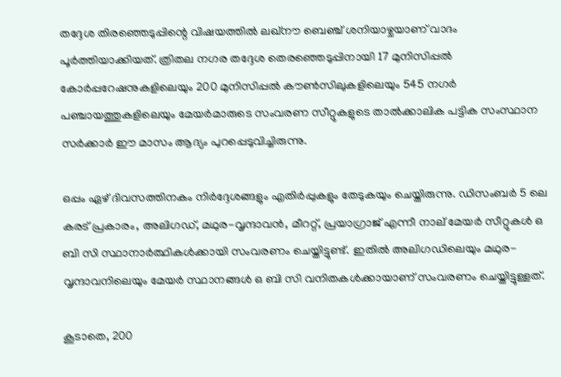തദ്ദേശ തിരഞ്ഞെടുപ്പിന്റെ വിഷയത്തില്‍ ലഖ്‌നൗ ബെഞ്ച് ശനിയാഴ്ചയാണ് വാദം പൂര്‍ത്തിയാക്കിയത്. ത്രിതല നഗര തദ്ദേശ തെരഞ്ഞെടുപ്പിനായി 17 മുനിസിപ്പല്‍ കോര്‍പ്പറേഷനുകളിലെയും 200 മുനിസിപ്പല്‍ കൗണ്‍സിലുകളിലെയും 545 നഗര്‍ പഞ്ചായത്തുകളിലെയും മേയര്‍മാരുടെ സംവരണ സീറ്റുകളുടെ താല്‍ക്കാലിക പട്ടിക സംസ്ഥാന സര്‍ക്കാര്‍ ഈ മാസം ആദ്യം പുറപ്പെടുവിച്ചിരുന്നു.

ഒപ്പം ഏഴ് ദിവസത്തിനകം നിര്‍ദ്ദേശങ്ങളും എതിര്‍പ്പുകളും തേടുകയും ചെയ്തിരുന്നു. ഡിസംബര്‍ 5 ലെ കരട് പ്രകാരം, അലിഗഡ്, മഥുര-വൃന്ദാവന്‍, മീററ്റ്, പ്രയാഗ്രാജ് എന്നീ നാല് മേയര്‍ സീറ്റുകള്‍ ഒ ബി സി സ്ഥാനാര്‍ത്ഥികള്‍ക്കായി സംവരണം ചെയ്തിട്ടുണ്ട്. ഇതില്‍ അലിഗഡിലെയും മഥുര-വൃന്ദാവനിലെയും മേയര്‍ സ്ഥാനങ്ങള്‍ ഒ ബി സി വനിതകള്‍ക്കായാണ് സംവരണം ചെയ്തിട്ടുള്ളത്.

കൂടാതെ, 200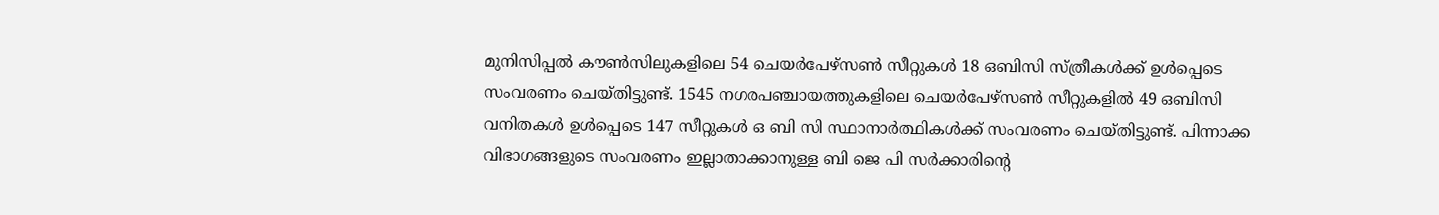മുനിസിപ്പല്‍ കൗണ്‍സിലുകളിലെ 54 ചെയര്‍പേഴ്‌സണ്‍ സീറ്റുകള്‍ 18 ഒബിസി സ്ത്രീകള്‍ക്ക് ഉള്‍പ്പെടെ സംവരണം ചെയ്തിട്ടുണ്ട്. 1545 നഗരപഞ്ചായത്തുകളിലെ ചെയര്‍പേഴ്സണ്‍ സീറ്റുകളില്‍ 49 ഒബിസി വനിതകള്‍ ഉള്‍പ്പെടെ 147 സീറ്റുകള്‍ ഒ ബി സി സ്ഥാനാര്‍ത്ഥികള്‍ക്ക് സംവരണം ചെയ്തിട്ടുണ്ട്. പിന്നാക്ക വിഭാഗങ്ങളുടെ സംവരണം ഇല്ലാതാക്കാനുള്ള ബി ജെ പി സര്‍ക്കാരിന്റെ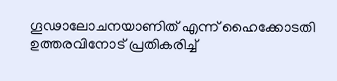ഗൂഢാലോചനയാണിത് എന്ന് ഹൈക്കോടതി ഉത്തരവിനോട് പ്രതികരിച്ച്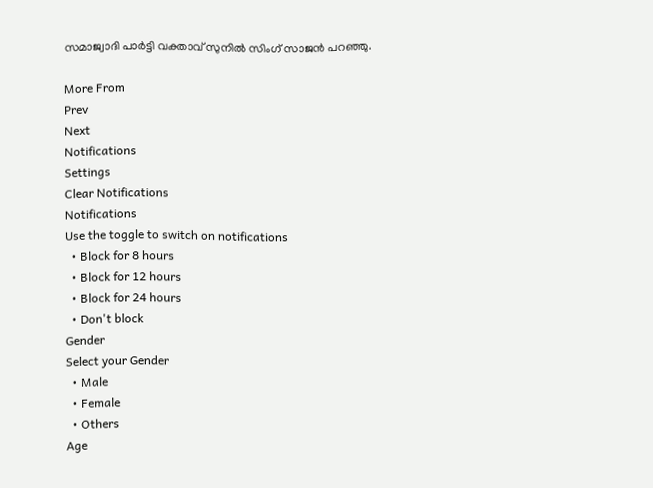സമാജ്വാദി പാര്‍ട്ടി വക്താവ് സുനില്‍ സിംഗ് സാജന്‍ പറഞ്ഞു.

More From
Prev
Next
Notifications
Settings
Clear Notifications
Notifications
Use the toggle to switch on notifications
  • Block for 8 hours
  • Block for 12 hours
  • Block for 24 hours
  • Don't block
Gender
Select your Gender
  • Male
  • Female
  • Others
Age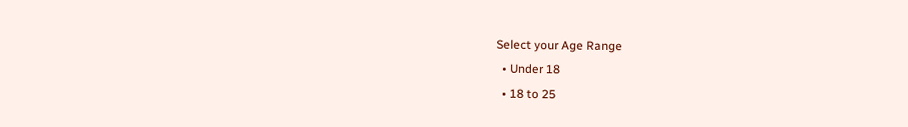Select your Age Range
  • Under 18
  • 18 to 25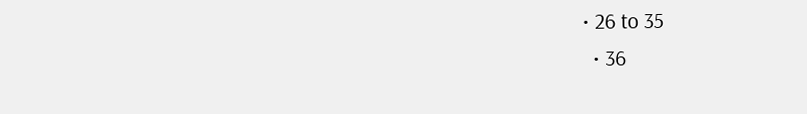• 26 to 35
  • 36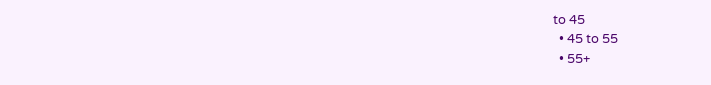to 45
  • 45 to 55
  • 55+